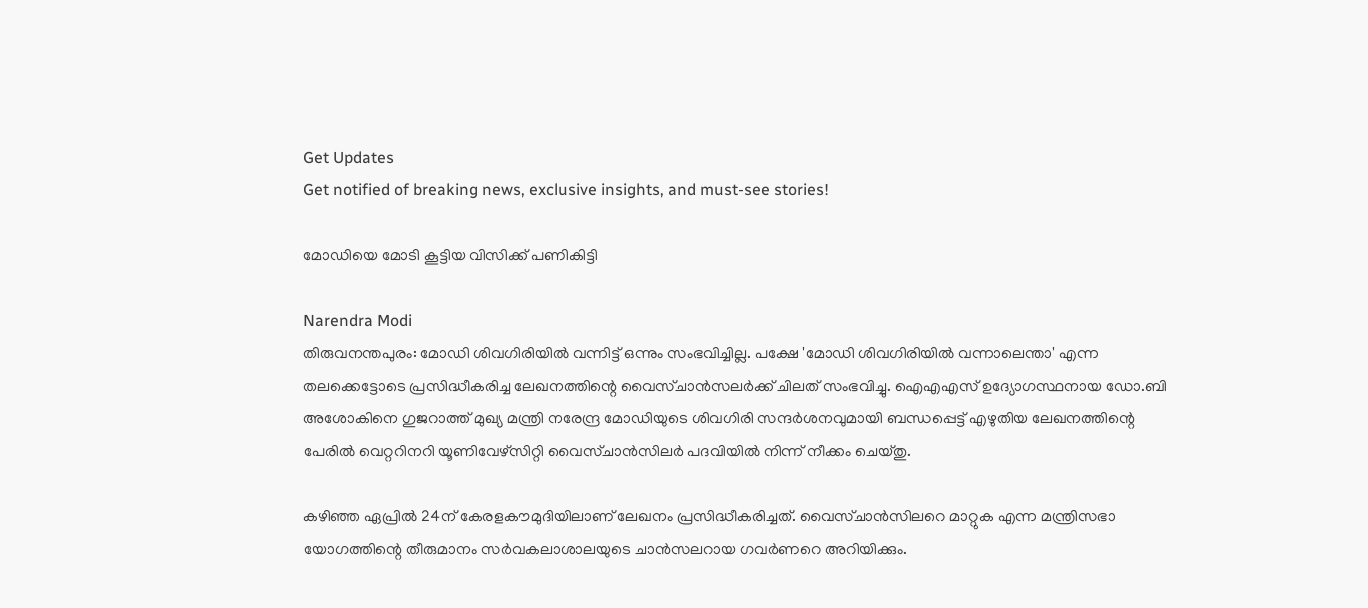Get Updates
Get notified of breaking news, exclusive insights, and must-see stories!

മോഡിയെ മോടി കൂട്ടിയ വിസിക്ക് പണികിട്ടി

Narendra Modi
തിരുവനന്തപുരം: മോഡി ശിവഗിരിയില്‍ വന്നിട്ട് ഒന്നും സംഭവിച്ചില്ല. പക്ഷേ 'മോഡി ശിവഗിരിയില്‍ വന്നാലെന്താ' എന്ന തലക്കെട്ടോടെ പ്രസിദ്ധീകരിച്ച ലേഖനത്തിന്റെ വൈസ്ചാന്‍സലര്‍ക്ക് ചിലത് സംഭവിച്ചു. ഐഎഎസ് ഉദ്യോഗസ്ഥനായ ഡോ.ബി അശോകിനെ ഗുജറാത്ത് മുഖ്യ മന്ത്രി നരേന്ദ്ര മോഡിയുടെ ശിവഗിരി സന്ദര്‍ശനവുമായി ബന്ധപ്പെട്ട് എഴുതിയ ലേഖനത്തിന്റെ പേരില്‍ വെറ്ററിനറി യൂണിവേഴ്‌സിറ്റി വൈസ്ചാന്‍സിലര്‍ പദവിയില്‍ നിന്ന്‌ നീക്കം ചെയ്തു.

കഴിഞ്ഞ ഏപ്രില്‍ 24ന് കേരളകൗമുദിയിലാണ് ലേഖനം പ്രസിദ്ധീകരിച്ചത്. വൈസ്ചാന്‍സിലറെ മാറ്റുക എന്ന മന്ത്രിസഭാ യോഗത്തിന്റെ തീരുമാനം സര്‍വകലാശാലയുടെ ചാന്‍സലറായ ഗവര്‍ണറെ അറിയിക്കും.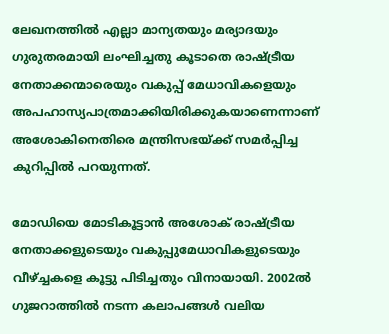ലേഖനത്തില്‍ എല്ലാ മാന്യതയും മര്യാദയും ഗുരുതരമായി ലംഘിച്ചതു കൂടാതെ രാഷ്ട്രീയ നേതാക്കന്മാരെയും വകുപ്പ് മേധാവികളെയും അപഹാസ്യപാത്രമാക്കിയിരിക്കുകയാണെന്നാണ് അശോകിനെതിരെ മന്ത്രിസഭയ്ക്ക് സമര്‍പ്പിച്ച കുറിപ്പില്‍ പറയുന്നത്.

മോഡിയെ മോടികൂട്ടാന്‍ അശോക് രാഷ്ട്രീയ നേതാക്കളുടെയും വകുപ്പുമേധാവികളുടെയും വീഴ്ച്ചകളെ കൂട്ടു പിടിച്ചതും വിനായായി. 2002ല്‍ ഗുജറാത്തില്‍ നടന്ന കലാപങ്ങള്‍ വലിയ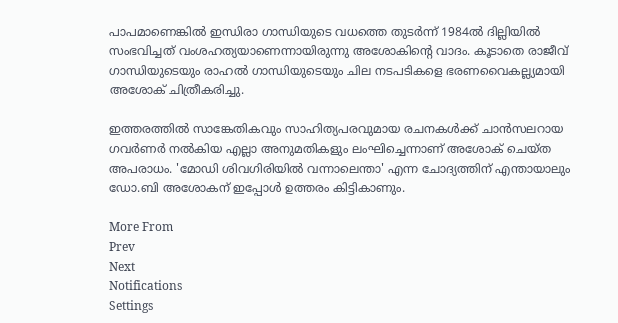പാപമാണെങ്കില്‍ ഇന്ധിരാ ഗാന്ധിയുടെ വധത്തെ തുടര്‍ന്ന് 1984ല്‍ ദില്ലിയില്‍ സംഭവിച്ചത് വംശഹത്യയാണെന്നായിരുന്നു അശോകിന്റെ വാദം. കൂടാതെ രാജീവ് ഗാന്ധിയുടെയും രാഹല്‍ ഗാന്ധിയുടെയും ചില നടപടികളെ ഭരണവൈകല്ല്യമായി അശോക് ചിത്രീകരിച്ചു.

ഇത്തരത്തില്‍ സാങ്കേതികവും സാഹിത്യപരവുമായ രചനകള്‍ക്ക് ചാന്‍സലറായ ഗവര്‍ണര്‍ നല്‍കിയ എല്ലാ അനുമതികളും ലംഘിച്ചെന്നാണ് അശോക് ചെയ്ത അപരാധം. 'മോഡി ശിവഗിരിയില്‍ വന്നാലെന്താ' എന്ന ചോദ്യത്തിന് എന്തായാലും ഡോ.ബി അശോകന് ഇപ്പോള്‍ ഉത്തരം കിട്ടികാണും.

More From
Prev
Next
Notifications
Settings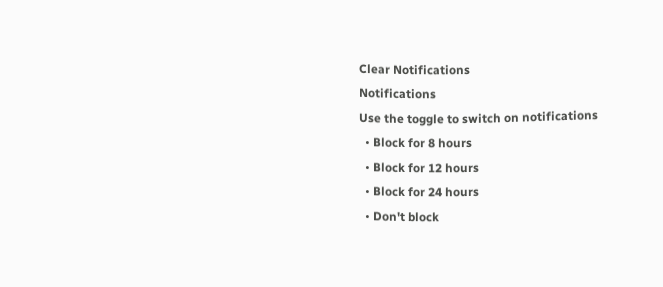Clear Notifications
Notifications
Use the toggle to switch on notifications
  • Block for 8 hours
  • Block for 12 hours
  • Block for 24 hours
  • Don't block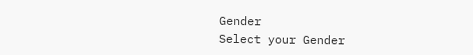Gender
Select your Gender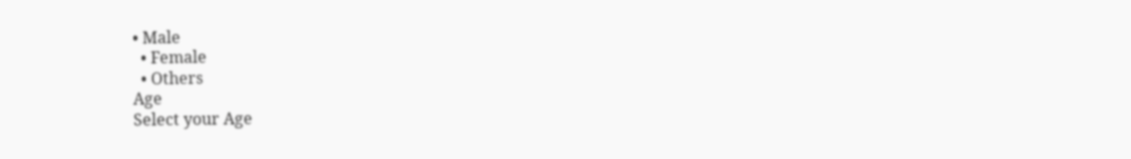• Male
  • Female
  • Others
Age
Select your Age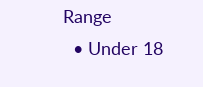Range
  • Under 18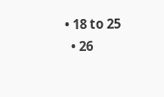• 18 to 25
  • 26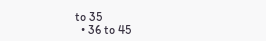to 35
  • 36 to 45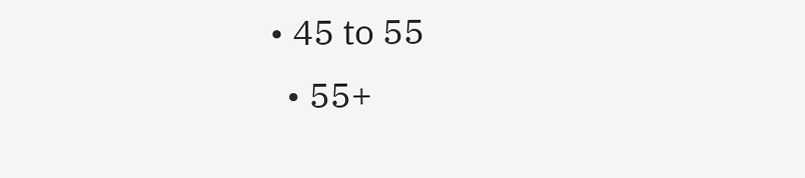• 45 to 55
  • 55+